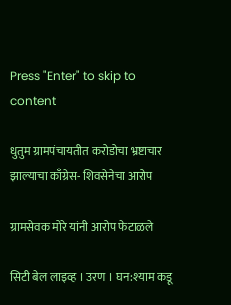Press "Enter" to skip to content

धुतुम ग्रामपंचायतीत करोडोचा भ्रष्टाचार झाल्याचा काँग्रेस- शिवसेनेचा आरोप

ग्रामसेवक मोरे यांनी आरोप फेटाळले

सिटी बेल लाइव्ह । उरण । घन:श्याम कडू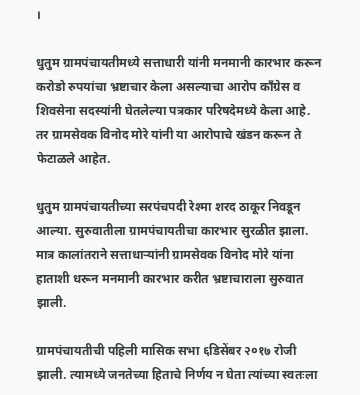।

धुतुम ग्रामपंचायतीमध्ये सत्ताधारी यांनी मनमानी कारभार करून करोडो रुपयांचा भ्रष्टाचार केला असल्याचा आरोप काँग्रेस व शिवसेना सदस्यांनी घेतलेल्या पत्रकार परिषदेमध्ये केला आहे. तर ग्रामसेवक विनोद मोरे यांनी या आरोपाचे खंडन करून ते फेटाळले आहेत.

धुतुम ग्रामपंचायतीच्या सरपंचपदी रेश्मा शरद ठाकूर निवडून आल्या. सुरुवातीला ग्रामपंचायतीचा कारभार सुरळीत झाला. मात्र कालांतराने सत्ताधाऱ्यांनी ग्रामसेवक विनोद मोरे यांना हाताशी धरून मनमानी कारभार करीत भ्रष्टाचाराला सुरुवात झाली.

ग्रामपंचायतीची पहिली मासिक सभा ६डिसेंबर २०१७ रोजी झाली. त्यामध्ये जनतेच्या हिताचे निर्णय न घेता त्यांच्या स्वतःला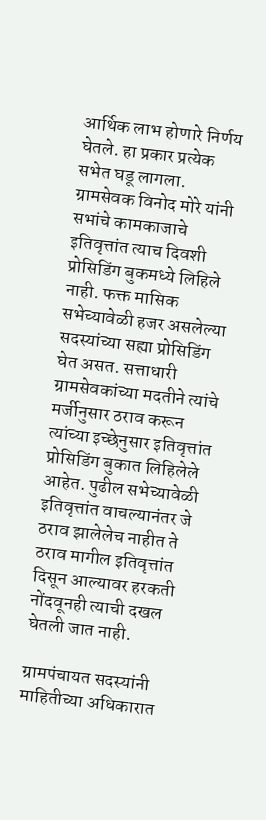आर्थिक लाभ होणारे निर्णय घेतले. हा प्रकार प्रत्येक सभेत घडू लागला. ग्रामसेवक विनोद मोरे यांनी सभांचे कामकाजाचे इतिवृत्तांत त्याच दिवशी प्रोसिडिंग बुकमध्ये लिहिले नाही. फक्त मासिक सभेच्यावेळी हजर असलेल्या सदस्यांच्या सह्या प्रोसिडिंग घेत असत. सत्ताधारी ग्रामसेवकांच्या मदतीने त्यांचे मर्जीनुसार ठराव करून त्यांच्या इच्छेनुसार इतिवृत्तांत प्रोसिडिंग बुकात लिहिलेले आहेत. पुढील सभेच्यावेळी इतिवृत्तांत वाचल्यानंतर जे ठराव झालेलेच नाहीत ते ठराव मागील इतिवृत्तांत दिसून आल्यावर हरकती नोंदवूनही त्याची दखल घेतली जात नाही.

ग्रामपंचायत सदस्यांनी माहितीच्या अधिकारात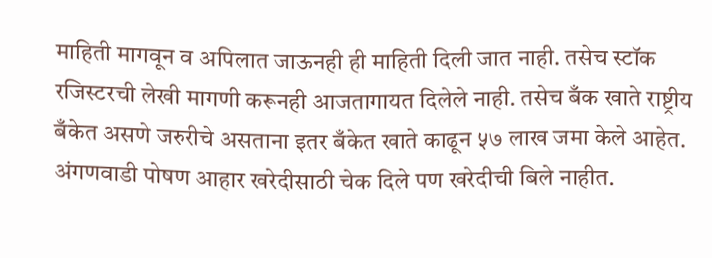माहिती मागवून व अपिलात जाऊनही ही माहिती दिली जात नाही. तसेच स्टॉक रजिस्टरची लेखी मागणी करूनही आजतागायत दिलेले नाही. तसेच बँक खाते राष्ट्रीय बँकेत असणे जरुरीचे असताना इतर बँकेत खाते काढून ५७ लाख जमा केले आहेत. अंगणवाडी पोषण आहार खरेदीसाठी चेक दिले पण खरेदीची बिले नाहीत.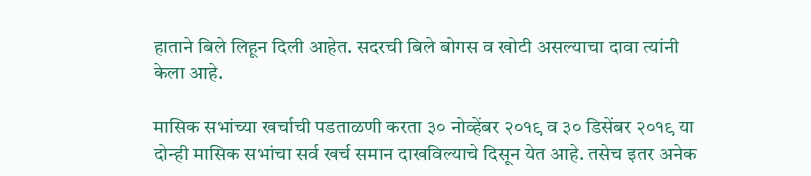हाताने बिले लिहून दिली आहेत. सदरची बिले बोगस व खोटी असल्याचा दावा त्यांनी केला आहे.

मासिक सभांच्या खर्चाची पडताळणी करता ३० नोव्हेंबर २०१९ व ३० डिसेंबर २०१९ या दोन्ही मासिक सभांचा सर्व खर्च समान दाखविल्याचे दिसून येत आहे. तसेच इतर अनेक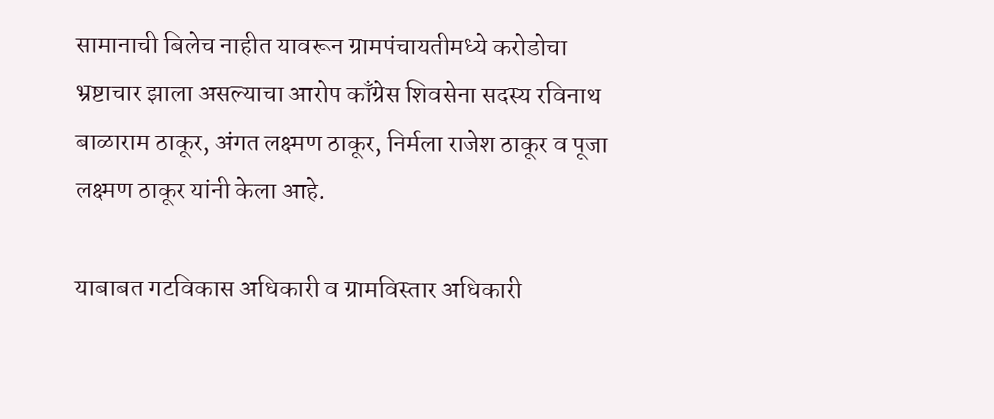सामानाची बिलेच नाहीत यावरून ग्रामपंचायतीमध्ये करोडोचा भ्रष्टाचार झाला असल्याचा आरोप काँग्रेस शिवसेना सदस्य रविनाथ बाळाराम ठाकूर, अंगत लक्ष्मण ठाकूर, निर्मला राजेश ठाकूर व पूजा लक्ष्मण ठाकूर यांनी केला आहे.

याबाबत गटविकास अधिकारी व ग्रामविस्तार अधिकारी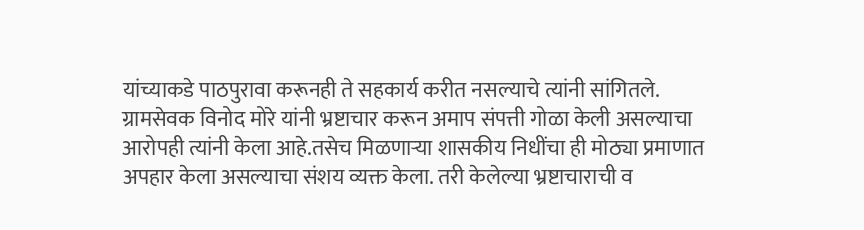यांच्याकडे पाठपुरावा करूनही ते सहकार्य करीत नसल्याचे त्यांनी सांगितले.
ग्रामसेवक विनोद मोरे यांनी भ्रष्टाचार करून अमाप संपत्ती गोळा केली असल्याचा आरोपही त्यांनी केला आहे.तसेच मिळणाऱ्या शासकीय निधींचा ही मोठ्या प्रमाणात अपहार केला असल्याचा संशय व्यक्त केला. तरी केलेल्या भ्रष्टाचाराची व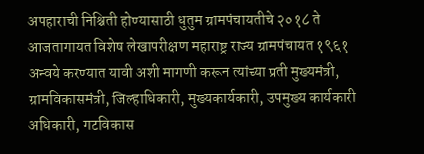अपहाराची निश्चिती होण्यासाठी धुतुम ग्रामपंचायतीचे २०१८ ते आजतागायत विशेष लेखापरीक्षण महाराष्ट्र राज्य ग्रामपंचायत १९६१ अन्वये करण्यात यावी अशी मागणी करून त्यांच्या प्रती मुख्यमंत्री, ग्रामविकासमंत्री, जिल्हाधिकारी, मुख्यकार्यकारी, उपमुख्य कार्यकारी अधिकारी, गटविकास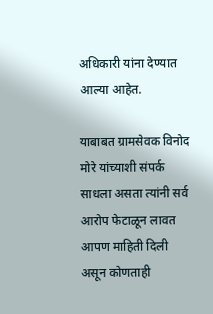अधिकारी यांना देण्यात आल्या आहेत.

याबाबत ग्रामसेवक विनोद मोरे यांच्याशी संपर्क साधला असता त्यांनी सर्व आरोप फेटाळून लावत आपण माहिती दिली असून कोणताही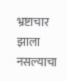भ्रष्टाचार झाला नसल्याचा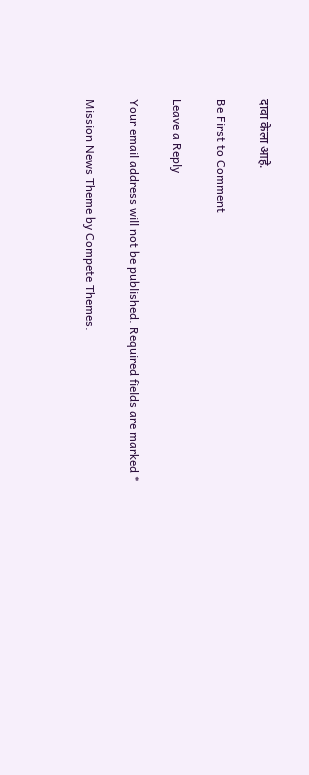दावा केला आहे.

Be First to Comment

Leave a Reply

Your email address will not be published. Required fields are marked *

Mission News Theme by Compete Themes.